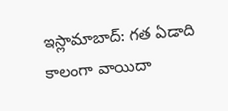ఇస్లామాబాద్: గత ఏడాది కాలంగా వాయిదా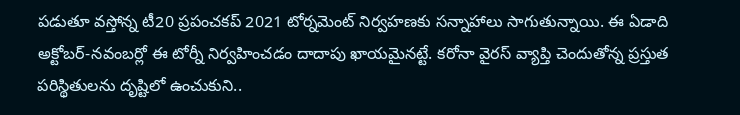పడుతూ వస్తోన్న టీ20 ప్రపంచకప్ 2021 టోర్నమెంట్ నిర్వహణకు సన్నాహాలు సాగుతున్నాయి. ఈ ఏడాది అక్టోబర్-నవంబర్లో ఈ టోర్నీ నిర్వహించడం దాదాపు ఖాయమైనట్టే. కరోనా వైరస్ వ్యాప్తి చెందుతోన్న ప్రస్తుత పరిస్థితులను దృష్టిలో ఉంచుకుని..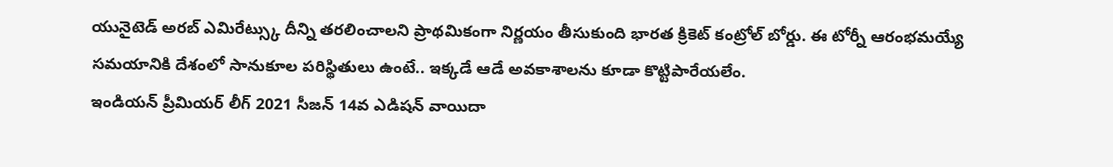యునైటెడ్ అరబ్ ఎమిరేట్స్కు దీన్ని తరలించాలని ప్రాథమికంగా నిర్ణయం తీసుకుంది భారత క్రికెట్ కంట్రోల్ బోర్డు. ఈ టోర్నీ ఆరంభమయ్యే సమయానికి దేశంలో సానుకూల పరిస్థితులు ఉంటే.. ఇక్కడే ఆడే అవకాశాలను కూడా కొట్టిపారేయలేం.
ఇండియన్ ప్రీమియర్ లీగ్ 2021 సీజన్ 14వ ఎడిషన్ వాయిదా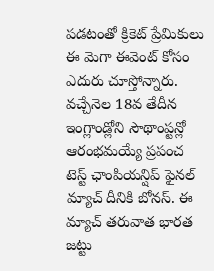పడటంతో క్రికెట్ ప్రేమికులు ఈ మెగా ఈవెంట్ కోసం ఎదురు చూస్తోన్నారు. వచ్చేనెల 18వ తేదీన ఇంగ్లాండ్లోని సౌథాంప్టన్లో ఆరంభమయ్యే ప్రపంచ టెస్ట్ ఛాంపియన్షిప్ ఫైనల్ మ్యాచ్ దీనికి బోనస్. ఈ మ్యాచ్ తరువాత భారత జట్టు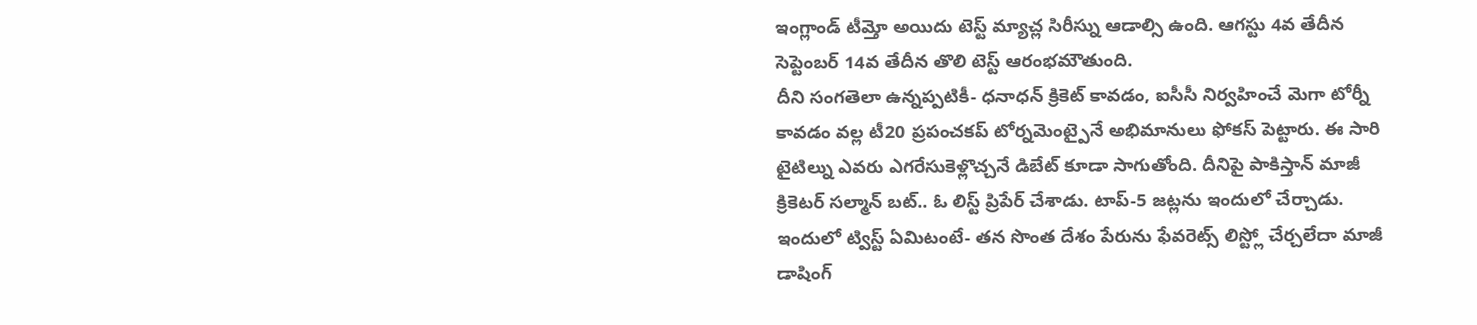ఇంగ్లాండ్ టీమ్తో అయిదు టెస్ట్ మ్యాచ్ల సిరీస్ను ఆడాల్సి ఉంది. ఆగస్టు 4వ తేదీన సెప్టెంబర్ 14వ తేదీన తొలి టెస్ట్ ఆరంభమౌతుంది.
దీని సంగతెలా ఉన్నప్పటికీ- ధనాధన్ క్రికెట్ కావడం, ఐసీసీ నిర్వహించే మెగా టోర్నీ కావడం వల్ల టీ20 ప్రపంచకప్ టోర్నమెంట్పైనే అభిమానులు ఫోకస్ పెట్టారు. ఈ సారి టైటిల్ను ఎవరు ఎగరేసుకెళ్లొచ్చనే డిబేట్ కూడా సాగుతోంది. దీనిపై పాకిస్తాన్ మాజీ క్రికెటర్ సల్మాన్ బట్.. ఓ లిస్ట్ ప్రిపేర్ చేశాడు. టాప్-5 జట్లను ఇందులో చేర్చాడు. ఇందులో ట్విస్ట్ ఏమిటంటే- తన సొంత దేశం పేరును ఫేవరెట్స్ లిస్ట్లో చేర్చలేదా మాజీ డాషింగ్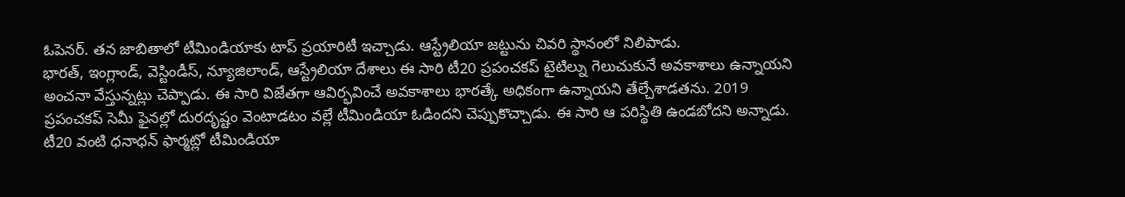ఓపెనర్. తన జాబితాలో టీమిండియాకు టాప్ ప్రయారిటీ ఇచ్చాడు. ఆస్ట్రేలియా జట్టును చివరి స్థానంలో నిలిపాడు.
భారత్, ఇంగ్లాండ్, వెస్టిండీస్, న్యూజిలాండ్, ఆస్ట్రేలియా దేశాలు ఈ సారి టీ20 ప్రపంచకప్ టైటిల్ను గెలుచుకునే అవకాశాలు ఉన్నాయని అంచనా వేస్తున్నట్లు చెప్పాడు. ఈ సారి విజేతగా ఆవిర్భవించే అవకాశాలు భారత్కే అధికంగా ఉన్నాయని తేల్చేశాడతను. 2019 ప్రపంచకప్ సెమీ ఫైనల్లో దురదృష్టం వెంటాడటం వల్లే టీమిండియా ఓడిందని చెప్పుకొచ్చాడు. ఈ సారి ఆ పరిస్థితి ఉండబోదని అన్నాడు. టీ20 వంటి ధనాధన్ ఫార్మట్లో టీమిండియా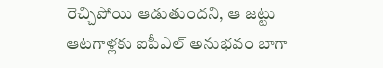రెచ్చిపోయి ఆడుతుందని, ఆ జట్టు ఆటగాళ్లకు ఐపీఎల్ అనుభవం బాగా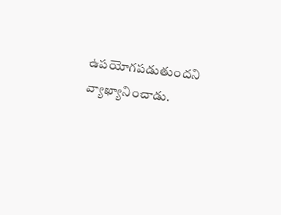ఉపయోగపడుతుందని వ్యాఖ్యానించాడు.